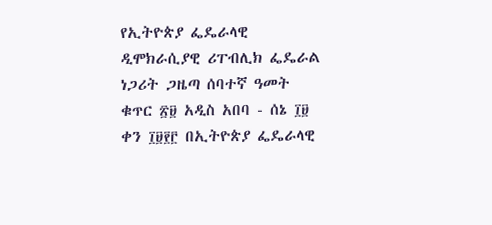የኢትዮጵያ ፌዴራላዊ ዲሞክራሲያዊ ሪፐብሊክ ፌዴራል ነጋሪት ጋዜጣ ሰባተኛ ዓመት ቁጥር ፳፱ አዲስ አበባ - ሰኔ ፲፱ ቀን ፲፱፻፫ በኢትዮጵያ ፌዴራላዊ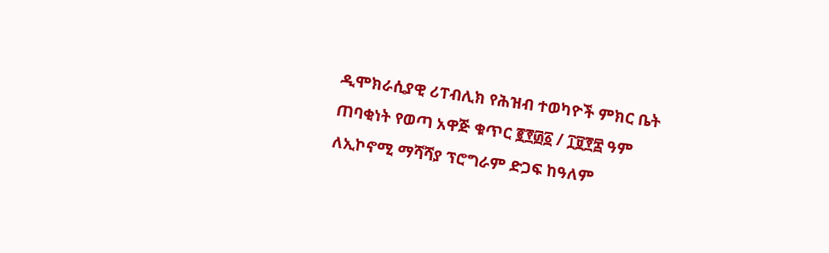ዲሞክራሲያዊ ሪፐብሊክ የሕዝብ ተወካዮች ምክር ቤት ጠባቂነት የወጣ አዋጅ ቁጥር ፪፻፴፩ / ፲፱፻፰ ዓም ለኢኮኖሚ ማሻሻያ ፕሮግራም ድጋፍ ከዓለም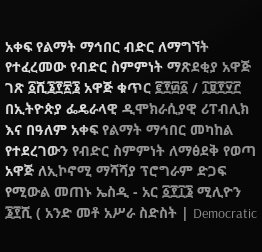አቀፍ የልማት ማኅበር ብድር ለማግኘት የተፈረመው የብድር ስምምነት ማጽደቂያ አዋጅ ገጽ ፩ሺ፮፻፳፮ አዋጅ ቁጥር ፪፻፴፩ / ፲፱፻፶፫ በኢትዮጵያ ፌዴራላዊ ዲሞክራሲያዊ ሪፐብሊክ እና በዓለም አቀፍ የልማት ማኅበር መካከል የተደረገውን የብድር ስምምነት ለማፅደቅ የወጣ አዋጅ ለኢኮኖሚ ማሻሻያ ፕሮግራም ድጋፍ የሚውል መጠኑ ኤስዲ - አር ፩፻፲፮ ሚሊዮን ፮፻ሺ ( አንድ መቶ አሥራ ስድስት | Democratic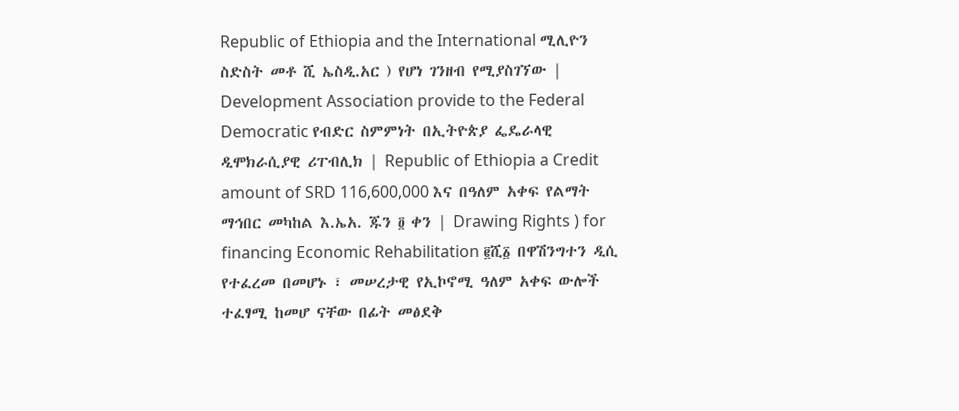Republic of Ethiopia and the International ሚሊዮን ስድስት መቶ ሺ ኤስዲ.አር ) የሆነ ገንዘብ የሚያስገኘው | Development Association provide to the Federal Democratic የብድር ስምምነት በኢትዮጵያ ፌዴራላዊ ዲሞክራሲያዊ ሪፐብሊክ | Republic of Ethiopia a Credit amount of SRD 116,600,000 እና በዓለም አቀፍ የልማት ማኅበር መካከል እ.ኤአ. ጁን ፬ ቀን | Drawing Rights ) for financing Economic Rehabilitation ፪ሺ፩ በዋሽንግተን ዲሲ የተፈረመ በመሆኑ ፣ መሠረታዊ የኢኮኖሚ ዓለም አቀፍ ውሎች ተፈፃሚ ከመሆ ናቸው በፊት መፅደቅ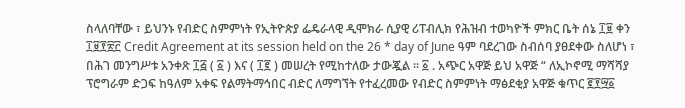ስላለባቸው ፣ ይህንኑ የብድር ስምምነት የኢትዮጵያ ፌዴራላዊ ዲሞክራ ሲያዊ ሪፐብሊክ የሕዝብ ተወካዮች ምክር ቤት ሰኔ ፲፱ ቀን ፲፱፻፳፫ Credit Agreement at its session held on the 26 * day of June ዓም ባደረገው ስብሰባ ያፀደቀው ስለሆነ ፣ በሕገ መንግሥቱ አንቀጽ ፲፭ ( ፩ ) እና ( ፲፪ ) መሠረት የሚከተለው ታውጇል ። ፩ . አጭር አዋጅ ይህ አዋጅ “ ለኢኮኖሚ ማሻሻያ ፕሮግራም ድጋፍ ከዓለም አቀፍ የልማትማኅበር ብድር ለማግኘት የተፈረመው የብድር ስምምነት ማፅደቂያ አዋጅ ቁጥር ፪፻፵፩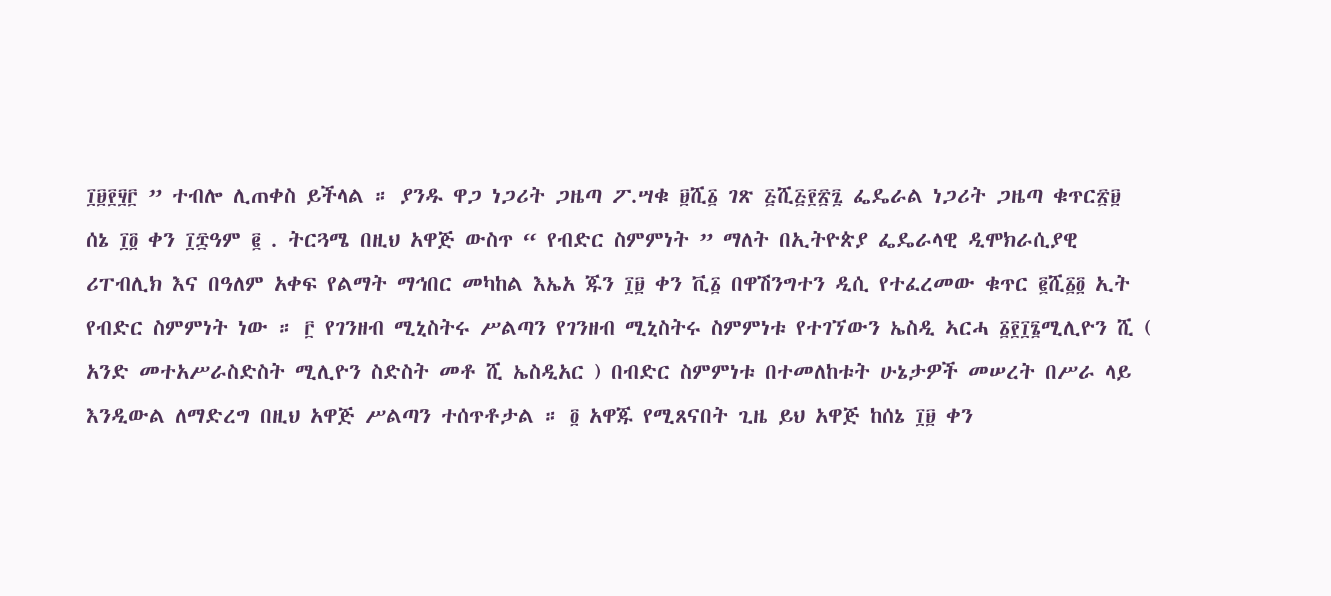፲፱፻፶፫ ” ተብሎ ሊጠቀስ ይችላል ። ያንዱ ዋጋ ነጋሪት ጋዜጣ ፖ.ሣቁ ፱ሺ፩ ገጽ ፭ሺ፭፻፳፯ ፌዴራል ነጋሪት ጋዜጣ ቁጥር፳፱ ሰኔ ፲፬ ቀን ፲፰ዓም ፪ . ትርጓሜ በዚህ አዋጅ ውስጥ “ የብድር ስምምነት ” ማለት በኢትዮጵያ ፌዴራላዊ ዲሞክራሲያዊ ሪፐብሊክ እና በዓለም አቀፍ የልማት ማኅበር መካከል እኤአ ጁን ፲፱ ቀን ቪ፩ በዋሽንግተን ዲሲ የተፈረመው ቁጥር ፪ሺ፩፬ ኢት የብድር ስምምነት ነው ። ፫ የገንዘብ ሚኒስትሩ ሥልጣን የገንዘብ ሚኒስትሩ ስምምነቱ የተገኘውን ኤስዲ ኣርሓ ፩፻፲፮ሚሊዮን ሺ ( አንድ መተአሥራስድስት ሚሊዮን ስድስት መቶ ሺ ኤስዲአር ) በብድር ስምምነቱ በተመለከቱት ሁኔታዎች መሠረት በሥራ ላይ እንዲውል ለማድረግ በዚህ አዋጅ ሥልጣን ተሰጥቶታል ። ፬ አዋጁ የሚጸናበት ጊዜ ይህ አዋጅ ከሰኔ ፲፱ ቀን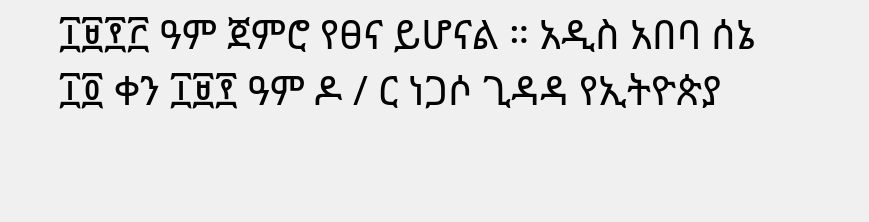፲፱፻፫ ዓም ጀምሮ የፀና ይሆናል ። አዲስ አበባ ሰኔ ፲፬ ቀን ፲፱፻ ዓም ዶ / ር ነጋሶ ጊዳዳ የኢትዮጵያ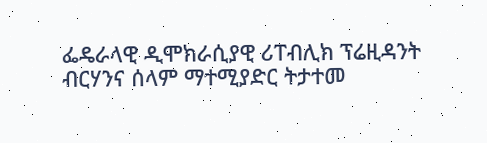ፌዴራላዊ ዲሞክራሲያዊ ሪፐብሊክ ፕሬዚዳንት ብርሃንና ሰላም ማተሚያድር ትታተመ